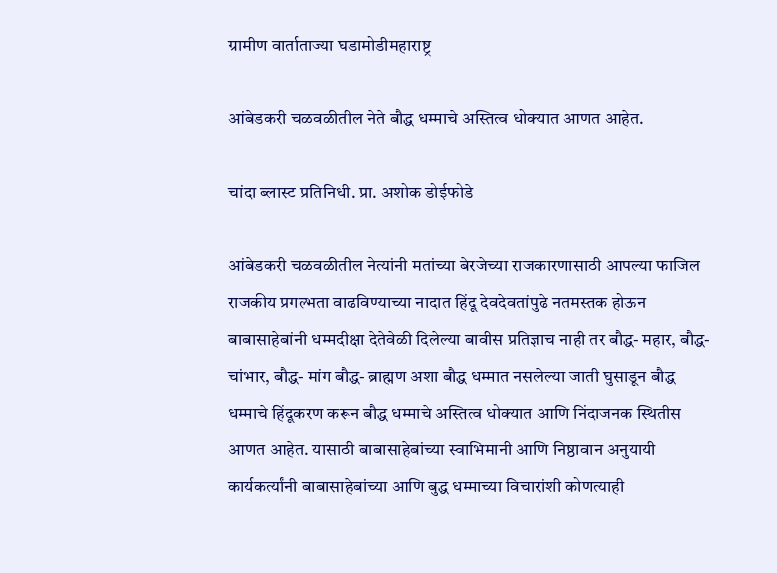ग्रामीण वार्ताताज्या घडामोडीमहाराष्ट्र

आंबेडकरी चळवळीतील नेते बौद्ध धम्माचे अस्तित्व धोक्यात आणत आहेत.

चांदा ब्लास्ट प्रतिनिधी. प्रा. अशोक डोईफोडे

आंबेडकरी चळवळीतील नेत्यांनी मतांच्या बेरजेच्या राजकारणासाठी आपल्या फाजिल राजकीय प्रगल्भता वाढविण्याच्या नादात हिंदू देवदेवतांपुढे नतमस्तक होऊन बाबासाहेबांनी धम्मदीक्षा देतेवेळी दिलेल्या बावीस प्रतिज्ञाच नाही तर बौद्ध- महार, बौद्ध- चांभार, बौद्ध- मांग बौद्ध- ब्राह्मण अशा बौद्ध धम्मात नसलेल्या जाती घुसाडून बौद्ध धम्माचे हिंदूकरण करून बौद्ध धम्माचे अस्तित्व धोक्यात आणि निंदाजनक स्थितीस आणत आहेत. यासाठी बाबासाहेबांच्या स्वाभिमानी आणि निष्ठावान अनुयायी कार्यकर्त्यांनी बाबासाहेबांच्या आणि बुद्ध धम्माच्या विचारांशी कोणत्याही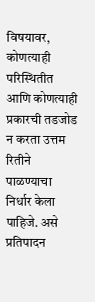विषयावर, कोणत्याही परिस्थितीत आणि कोणत्याही प्रकारची तडजोड न करता उत्तम रितीने पाळण्याचा निर्धार केला पाहिजे. असे प्रतिपादन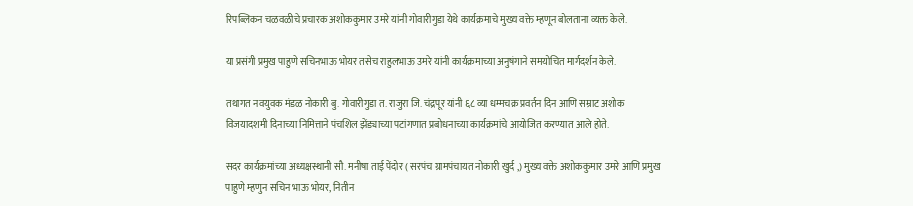रिपब्लिकन चळवळीचे प्रचारक अशोककुमार उमरे यांनी गोवारीगुडा येथे कार्यक्रमाचे मुख्य वक्ते म्हणून बोलताना व्यक्त केले.

या प्रसंगी प्रमुख पाहुणे सचिनभाऊ भोयर तसेच राहुलभाऊ उमरे यांनी कार्यक्रमाच्या अनुषंगाने समयोचित मार्गदर्शन केले.

तथागत नवयुवक मंडळ नोकारी बु. गोवारीगुडा त. राजुरा जि. चंद्रपूर यांनी ६८ व्या धम्मचक्र प्रवर्तन दिन आणि सम्राट अशोक विजयादशमी दिनाच्या निमित्ताने पंचशिल झेंड्याच्या पटांगणात प्रबोधनाच्या कार्यक्रमांचे आयोजित करण्यात आले होते.

सदर कार्यक्रमांच्या अध्यक्षस्थानी सौ. मनीषा ताई पेंदोर ( सरपंच ग्रामपंचायत नोकारी खुर्द ,) मुख्य वक्ते अशोककुमार उमरे आणि प्रमुख पाहुणे म्हणुन सचिन भाऊ भोयर, नितीन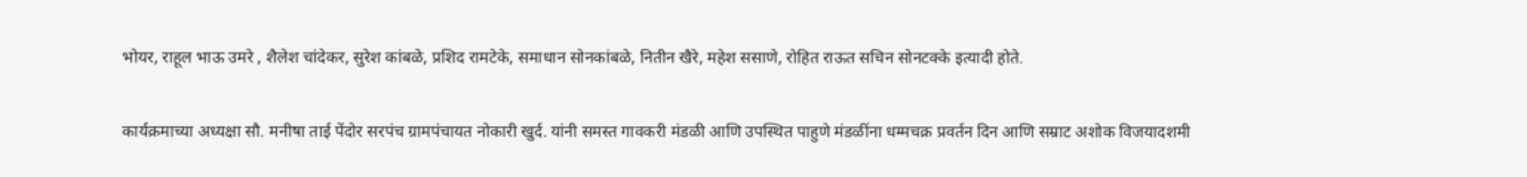भोयर, राहूल भाऊ उमरे , शैलेश चांदेकर, सुरेश कांबळे, प्रशिद रामटेके, समाधान सोनकांबळे, नितीन खैरे, महेश ससाणे, रोहित राऊत सचिन सोनटक्के इत्यादी होते.

कार्यक्रमाच्या अध्यक्षा सौ. मनीषा ताई पेंदोर सरपंच ग्रामपंचायत नोकारी खुर्द. यांनी समस्त गावकरी मंडळी आणि उपस्थित पाहुणे मंडळींना धम्मचक्र प्रवर्तन दिन आणि सम्राट अशोक विजयादशमी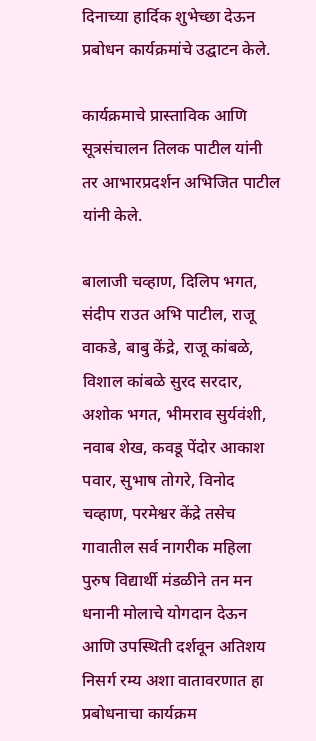दिनाच्या हार्दिक शुभेच्छा देऊन प्रबोधन कार्यक्रमांचे उद्घाटन केले.

कार्यक्रमाचे प्रास्ताविक आणि सूत्रसंचालन तिलक पाटील यांनी तर आभारप्रदर्शन अभिजित पाटील यांनी केले.

बालाजी चव्हाण, दिलिप भगत, संदीप राउत अभि पाटील, राजू वाकडे, बाबु केंद्रे, राजू कांबळे, विशाल कांबळे सुरद सरदार, अशोक भगत, भीमराव सुर्यवंशी, नवाब शेख, कवडू पेंदोर आकाश पवार, सुभाष तोगरे, विनोद चव्हाण, परमेश्वर केंद्रे तसेच गावातील सर्व नागरीक महिला पुरुष विद्यार्थी मंडळीने तन मन धनानी मोलाचे योगदान देऊन आणि उपस्थिती दर्शवून अतिशय निसर्ग रम्य अशा वातावरणात हा प्रबोधनाचा कार्यक्रम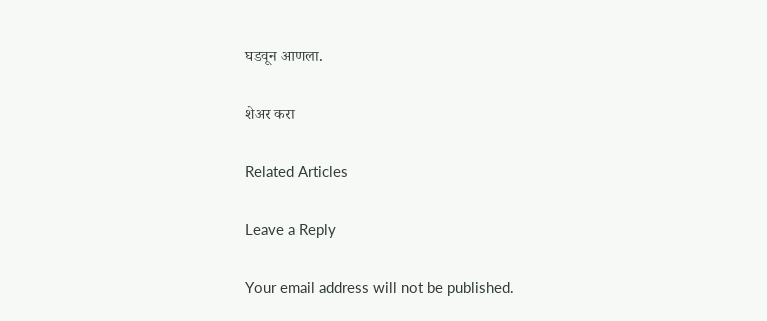घडवून आणला.

शेअर करा

Related Articles

Leave a Reply

Your email address will not be published.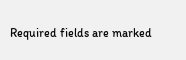Required fields are marked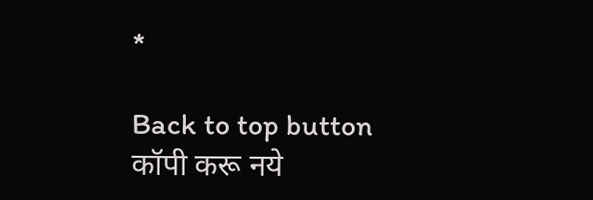*

Back to top button
कॉपी करू नये